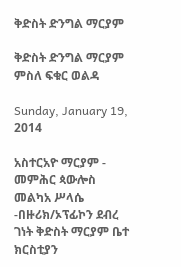ቅድስት ድንግል ማርያም

ቅድስት ድንግል ማርያም
ምስለ ፍቁር ወልዳ

Sunday, January 19, 2014

አስተርአዮ ማርያም - መምሕር ጳውሎስ መልካአ ሥላሴ -በዙሪክ/ኦፕፊኮን ደብረ ገነት ቅድስት ማርያም ቤተ ክርስቲያን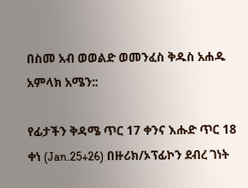በስመ አብ ወወልድ ወመንፈስ ቅዱስ አሐዱ አምላክ አሜን::

የፊታችን ቅዳሜ ጥር 17 ቀንና እሑድ ጥር 18 ቀነ (Jan.25+26) በዙሪክ/ኦፕፊኮን ደብረ ገነት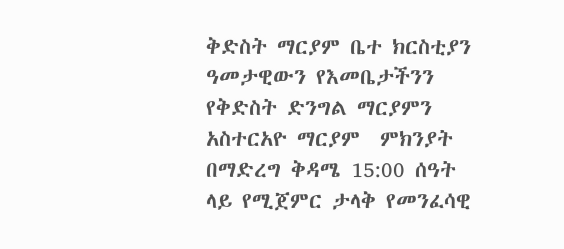ቅድስት ማርያም ቤተ ክርስቲያን ዓመታዊውን የእመቤታችንን የቅድስት ድንግል ማርያምን አስተርአዮ ማርያም  ምክንያት በማድረግ ቅዳሜ 15:00 ሰዓት ላይ የሚጀምር ታላቅ የመንፈሳዊ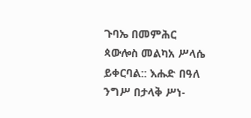ጉባኤ በመምሕር ጳውሎስ መልካአ ሥላሴ ይቀርባል:: እሑድ በዓለ ንግሥ በታላቅ ሥነ-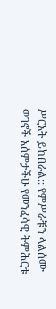ሥርአት ይከበራል:: የምሥራቹን ላልሰሙ ወገኖች አሰምታችሁ የመንፈሳዊ ትምሕርቱ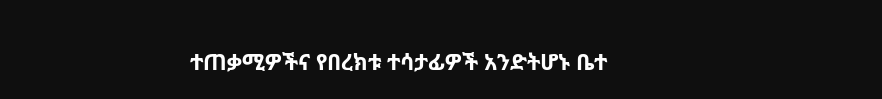ተጠቃሚዎችና የበረክቱ ተሳታፊዎች አንድትሆኑ ቤተ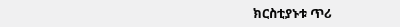ክርስቲያኑቱ ጥሪ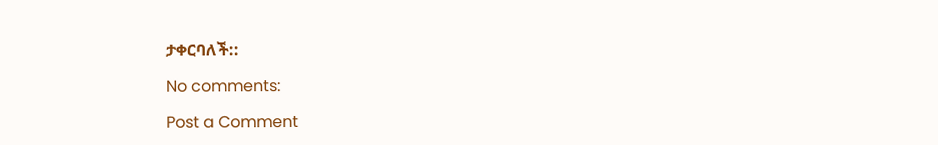ታቀርባለች::

No comments:

Post a Comment